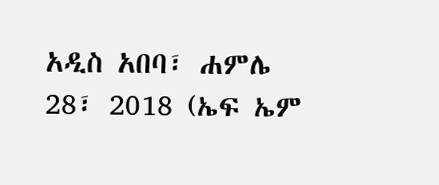አዲስ አበባ፣ ሐምሌ 28፣ 2018 (ኤፍ ኤም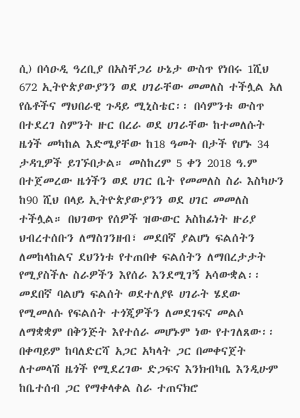ሲ) በሳዑዲ ዓረቢያ በአስቸጋሪ ሁኔታ ውስጥ የነበሩ 1ሺህ 672 ኢትዮጵያውያንን ወደ ሀገራቸው መመለስ ተችሏል አለ የሴቶችና ማህበራዊ ጉዳይ ሚኒስቴር፡፡ በሳምንቱ ውስጥ በተደረገ ስምንት ዙር በረራ ወደ ሀገራቸው ከተመለሱት ዜጎች መካከል እድሜያቸው ከ18 ዓመት በታች የሆኑ 34 ታዳጊዎች ይገኙበታል። መስከረም 5 ቀን 2018 ዓ.ም በተጀመረው ዜጎችን ወደ ሀገር ቤት የመመለስ ስራ እስካሁን ከ90 ሺህ በላይ ኢትዮጵያውያንን ወደ ሀገር መመለስ ተችሏል። በህገወጥ የሰዎች ዝውውር አስከፊነት ዙሪያ ህብረተሰቡን ለማስገንዘብ፣ መደበኛ ያልሆነ ፍልሰትን ለመከላከልና ደህንነቱ የተጠበቀ ፍልሰትን ለማበረታታት የሚያስችሉ ስራዎችን እየሰራ እንደሚገኝ አሳውቋል፡፡ መደበኛ ባልሆነ ፍልሰት ወደተለያዩ ሀገራት ሄደው የሚመለሱ የፍልሰት ተጎጂዎችን ለመደገፍና መልሶ ለማቋቋም በቅንጅት እየተሰራ መሆኑም ነው የተገለጸው፡፡ በቀጣይም ከባለድርሻ አጋር አካላት ጋር በመቀናጀት ለተመላሽ ዜጎች የሚደረገው ድጋፍና እንክብካቤ እንዲሁም ከቤተሰብ ጋር የማቀላቀል ስራ ተጠናክሮ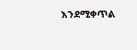እንደሚቀጥል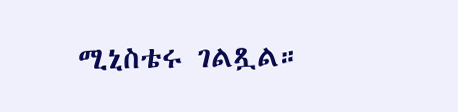ሚኒስቴሩ ገልጿል።